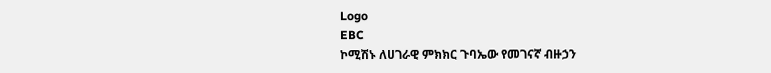Logo
EBC
ኮሚሽኑ ለሀገራዊ ምክክር ጉባኤው የመገናኛ ብዙኃን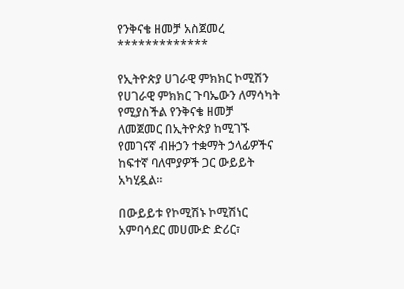የንቅናቄ ዘመቻ አስጀመረ
*************

የኢትዮጵያ ሀገራዊ ምክክር ኮሚሽን የሀገራዊ ምክክር ጉባኤውን ለማሳካት የሚያስችል የንቅናቄ ዘመቻ ለመጀመር በኢትዮጵያ ከሚገኙ የመገናኛ ብዙኃን ተቋማት ኃላፊዎችና ከፍተኛ ባለሞያዎች ጋር ውይይት አካሂዷል።

በውይይቱ የኮሚሽኑ ኮሚሽነር አምባሳደር መሀሙድ ድሪር፣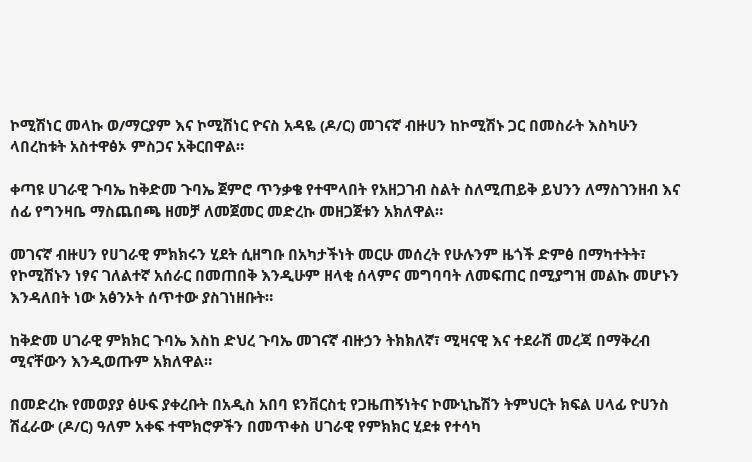ኮሚሽነር መላኩ ወ/ማርያም እና ኮሚሽነር ዮናስ አዳዬ (ዶ/ር) መገናኛ ብዙሀን ከኮሚሽኑ ጋር በመስራት እስካሁን ላበረከቱት አስተዋፅኦ ምስጋና አቅርበዋል።

ቀጣዩ ሀገራዊ ጉባኤ ከቅድመ ጉባኤ ጀምሮ ጥንቃቄ የተሞላበት የአዘጋገብ ስልት ስለሚጠይቅ ይህንን ለማስገንዘብ እና ሰፊ የግንዛቤ ማስጨበጫ ዘመቻ ለመጀመር መድረኩ መዘጋጀቱን አክለዋል።

መገናኛ ብዙሀን የሀገራዊ ምክክሩን ሂደት ሲዘግቡ በአካታችነት መርሁ መሰረት የሁሉንም ዜጎች ድምፅ በማካተትት፣ የኮሚሽኑን ነፃና ገለልተኛ አሰራር በመጠበቅ እንዲሁም ዘላቂ ሰላምና መግባባት ለመፍጠር በሚያግዝ መልኩ መሆኑን እንዳለበት ነው አፅንኦት ሰጥተው ያስገነዘቡት።

ከቅድመ ሀገራዊ ምክክር ጉባኤ እስከ ድህረ ጉባኤ መገናኛ ብዙኃን ትክክለኛ፣ ሚዛናዊ እና ተደራሽ መረጃ በማቅረብ ሚናቸውን እንዲወጡም አክለዋል።

በመድረኩ የመወያያ ፅሁፍ ያቀረቡት በአዲስ አበባ ዩንቨርስቲ የጋዜጠኝነትና ኮሙኒኬሽን ትምህርት ክፍል ሀላፊ ዮሀንስ ሽፈራው (ዶ/ር) ዓለም አቀፍ ተሞክሮዎችን በመጥቀስ ሀገራዊ የምክክር ሂደቱ የተሳካ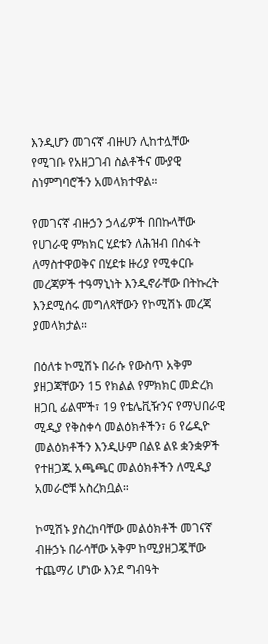እንዲሆን መገናኛ ብዙሀን ሊከተሏቸው የሚገቡ የአዘጋገብ ስልቶችና ሙያዊ ስነምግባሮችን አመላክተዋል።

የመገናኛ ብዙኃን ኃላፊዎች በበኩላቸው የሀገራዊ ምክክር ሂደቱን ለሕዝብ በስፋት ለማስተዋወቅና በሂደቱ ዙሪያ የሚቀርቡ መረጃዎች ተዓማኒነት እንዲኖራቸው በትኩረት እንደሚሰሩ መግለጻቸውን የኮሚሽኑ መረጃ ያመላክታል።

በዕለቱ ኮሚሽኑ በራሱ የውስጥ አቅም ያዘጋጃቸውን 15 የክልል የምክክር መድረክ ዘጋቢ ፊልሞች፣ 19 የቴሌቪዥንና የማህበራዊ ሚዲያ የቅስቀሳ መልዕክቶችን፣ 6 የሬዲዮ መልዕክቶችን እንዲሁም በልዩ ልዩ ቋንቋዎች የተዘጋጁ አጫጫር መልዕክቶችን ለሚዲያ አመራሮቹ አስረክቧል።

ኮሚሽኑ ያስረከባቸው መልዕክቶች መገናኛ ብዙኃኑ በራሳቸው አቅም ከሚያዘጋጇቸው ተጨማሪ ሆነው እንደ ግብዓት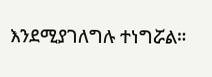እንደሚያገለግሉ ተነግሯል።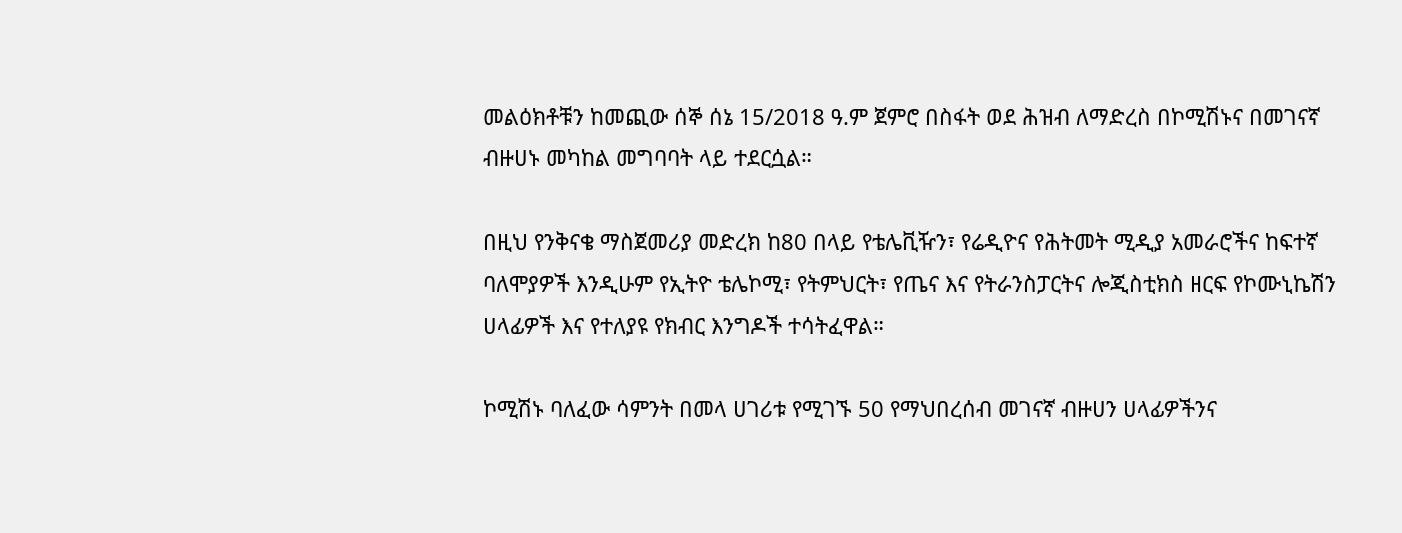መልዕክቶቹን ከመጪው ሰኞ ሰኔ 15/2018 ዓ.ም ጀምሮ በስፋት ወደ ሕዝብ ለማድረስ በኮሚሽኑና በመገናኛ ብዙሀኑ መካከል መግባባት ላይ ተደርሷል።

በዚህ የንቅናቄ ማስጀመሪያ መድረክ ከ80 በላይ የቴሌቪዥን፣ የሬዲዮና የሕትመት ሚዲያ አመራሮችና ከፍተኛ ባለሞያዎች እንዲሁም የኢትዮ ቴሌኮሚ፣ የትምህርት፣ የጤና እና የትራንስፓርትና ሎጂስቲክስ ዘርፍ የኮሙኒኬሽን ሀላፊዎች እና የተለያዩ የክብር እንግዶች ተሳትፈዋል።

ኮሚሽኑ ባለፈው ሳምንት በመላ ሀገሪቱ የሚገኙ 50 የማህበረሰብ መገናኛ ብዙሀን ሀላፊዎችንና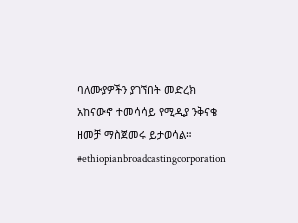ባለሙያዎችን ያገኘበት መድረክ አከናውኖ ተመሳሳይ የሚዲያ ንቅናቄ ዘመቻ ማስጀመሩ ይታወሳል።
#ethiopianbroadcastingcorporation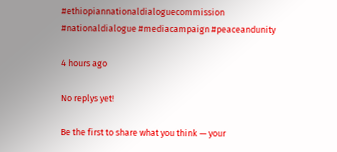#ethiopiannationaldialoguecommission #nationaldialogue #mediacampaign #peaceandunity

4 hours ago

No replys yet!

Be the first to share what you think — your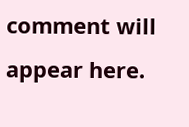comment will appear here.